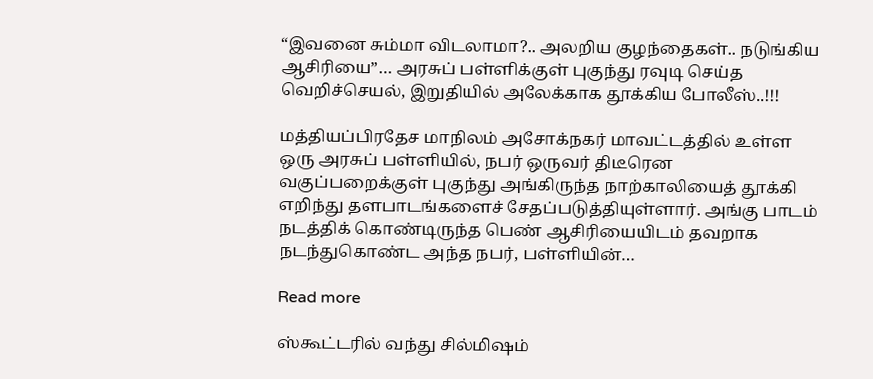“இவனை சும்மா விடலாமா?.. அலறிய குழந்தைகள்.. நடுங்கிய ஆசிரியை”… அரசுப் பள்ளிக்குள் புகுந்து ரவுடி செய்த வெறிச்செயல், இறுதியில் அலேக்காக தூக்கிய போலீஸ்..!!!

மத்தியப்பிரதேச மாநிலம் அசோக்நகர் மாவட்டத்தில் உள்ள ஒரு அரசுப் பள்ளியில், நபர் ஒருவர் திடீரென வகுப்பறைக்குள் புகுந்து அங்கிருந்த நாற்காலியைத் தூக்கி எறிந்து தளபாடங்களைச் சேதப்படுத்தியுள்ளார். அங்கு பாடம் நடத்திக் கொண்டிருந்த பெண் ஆசிரியையிடம் தவறாக நடந்துகொண்ட அந்த நபர், பள்ளியின்…

Read more

ஸ்கூட்டரில் வந்து சில்மிஷம்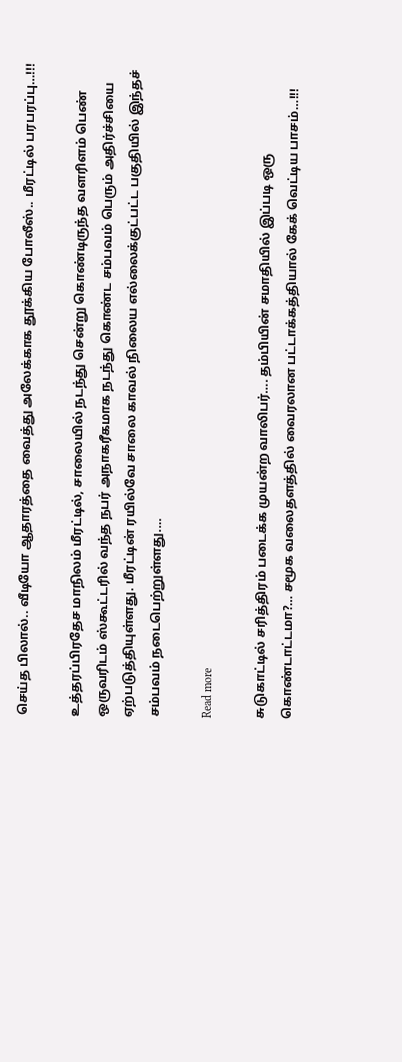செய்த பிலால்.. வீடியோ ஆதாரத்தை வைத்து அலேக்காக தூக்கிய போலீஸ்.. மீரட்டில் பரபரப்பு…!!!

உத்தரப்பிரதேச மாநிலம் மீரட்டில், சாலையில் நடந்து சென்று கொண்டிருந்த வளரிளம் பெண் ஒருவரிடம் ஸ்கூட்டரில் வந்த நபர் அநாகரீகமாக நடந்து கொண்ட சம்பவம் பெரும் அதிர்ச்சியை ஏற்படுத்தியுள்ளது. மீரட்டின் ரயில்வே சாலை காவல் நிலைய எல்லைக்குட்பட்ட பகுதியில் இந்தச் சம்பவம் நடைபெற்றுள்ளது.…

Read more

சுடுகாட்டில் சரித்திரம் படைக்க முயன்ற வாலிபர்…. தம்பியின் சமாதியில் இப்படி ஒரு கொண்டாட்டமா?… சமூக வலைதளத்தில் வைரலான பட்டாக்கத்தியால் கேக் வெட்டிய பாசம்…!!!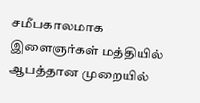சமீபகாலமாக இளைஞர்கள் மத்தியில் ஆபத்தான முறையில்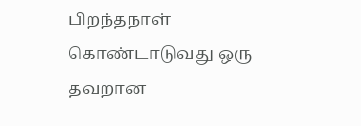பிறந்தநாள் கொண்டாடுவது ஒரு தவறான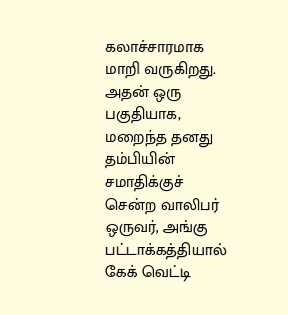கலாச்சாரமாக மாறி வருகிறது. அதன் ஒரு பகுதியாக, மறைந்த தனது தம்பியின் சமாதிக்குச் சென்ற வாலிபர் ஒருவர், அங்கு பட்டாக்கத்தியால் கேக் வெட்டி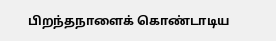பிறந்தநாளைக் கொண்டாடிய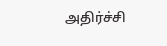அதிர்ச்சி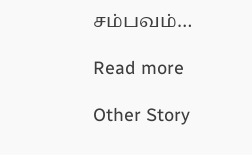சம்பவம்…

Read more

Other Story